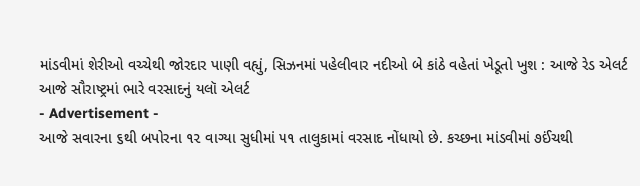માંડવીમાં શેરીઓ વચ્ચેથી જોરદાર પાણી વહ્યું, સિઝનમાં પહેલીવાર નદીઓ બે કાંઠે વહેતાં ખેડૂતો ખુશ : આજે રેડ એલર્ટ
આજે સૌરાષ્ટ્રમાં ભારે વરસાદનું યલૉ એલર્ટ
- Advertisement -
આજે સવારના ૬થી બપોરના ૧૨ વાગ્યા સુધીમાં ૫૧ તાલુકામાં વરસાદ નોંધાયો છે. કચ્છના માંડવીમાં ૭ઈંચથી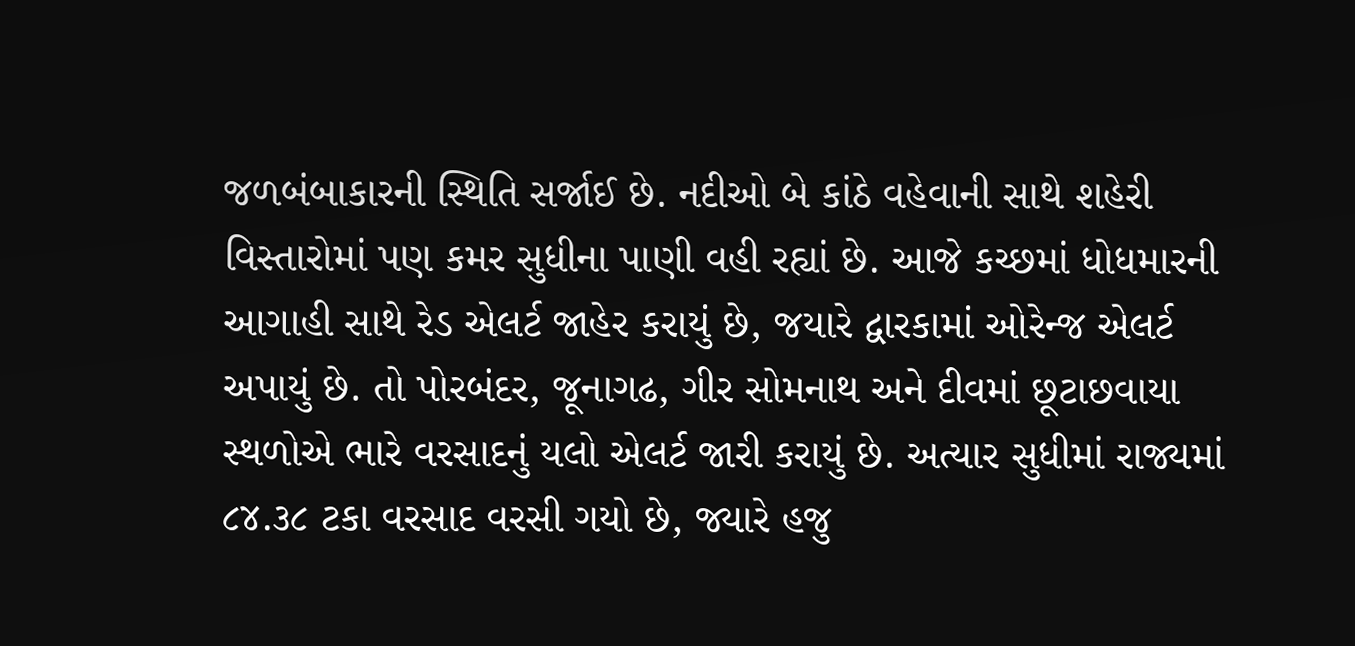જળબંબાકારની સ્થિતિ સર્જાઈ છે. નદીઓ બે કાંઠે વહેવાની સાથે શહેરી વિસ્તારોમાં પણ કમર સુધીના પાણી વહી રહ્યાં છે. આજે કચ્છમાં ધોધમારની આગાહી સાથે રેડ એલર્ટ જાહેર કરાયું છે, જયારે દ્વારકામાં ઓરેન્જ એલર્ટ અપાયું છે. તો પોરબંદર, જૂનાગઢ, ગીર સોમનાથ અને દીવમાં છૂટાછવાયા સ્થળોએ ભારે વરસાદનું યલો એલર્ટ જારી કરાયું છે. અત્યાર સુધીમાં રાજ્યમાં ૮૪.૩૮ ટકા વરસાદ વરસી ગયો છે, જ્યારે હજુ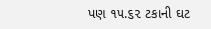પણ ૧૫.૬૨ ટકાની ઘટ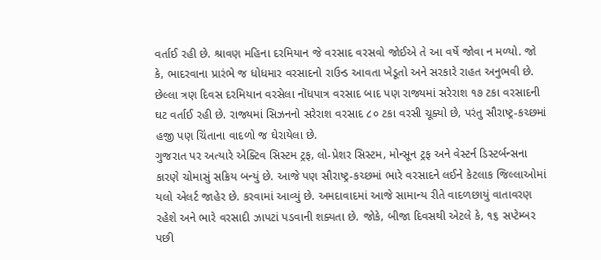વર્તાઈ રહી છે. શ્રાવણ મહિના દરમિયાન જે વરસાદ વરસવો જોઈએ તે આ વર્ષે જોવા ન મળ્યો. જો કે, ભાદરવાના પ્રારંભે જ ધોધમાર વરસાદનો રાઉન્ડ આવતા ખેડૂતો અને સરકારે રાહત અનુભવી છે. છેલ્લા ત્રણ દિવસ દરમિયાન વરસેલા નોંધપાત્ર વરસાદ બાદ પણ રાજ્યમાં સરેરાશ ૧૭ ટકા વરસાદની ઘટ વર્તાઈ રહી છે. રાજ્યમાં સિઝનનો સરેરાશ વરસાદ ૮૦ ટકા વરસી ચૂક્યો છે, પરંતુ સૌરાષ્ટ્ર-કચ્છમાં હજી પણ ચિંતાના વાદળો જ ઘેરાયેલા છે.
ગુજરાત પર અત્યારે એક્ટિવ સિસ્ટમ ટ્રફ, લો-પ્રેશર સિસ્ટમ, મોન્સૂન ટ્રફ અને વેસ્ટર્ન ડિસ્ટર્બન્સના કારણે ચોમાસું સક્રિય બન્યું છે. આજે પણ સૌરાષ્ટ્ર-કચ્છમાં ભારે વરસાદને લઈને કેટલાક જિલ્લાઓમાં યલો એલર્ટ જાહેર છે. કરવામાં આવ્યું છે. અમદાવાદમાં આજે સામાન્ય રીતે વાદળછાયું વાતાવરણ રહેશે અને ભારે વરસાદી ઝાપટાં પડવાની શક્યતા છે. જોકે, બીજા દિવસથી એટલે કે, ૧૬ સપ્ટેમ્બર પછી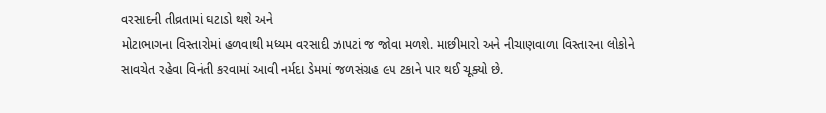વરસાદની તીવ્રતામાં ઘટાડો થશે અને
મોટાભાગના વિસ્તારોમાં હળવાથી મધ્યમ વરસાદી ઝાપટાં જ જોવા મળશે. માછીમારો અને નીચાણવાળા વિસ્તારના લોકોને સાવચેત રહેવા વિનંતી કરવામાં આવી નર્મદા ડેમમાં જળસંગ્રહ ૯૫ ટકાને પાર થઈ ચૂક્યો છે.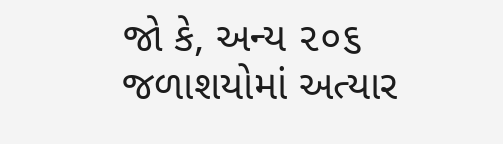જો કે, અન્ય ૨૦૬ જળાશયોમાં અત્યાર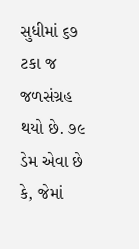સુધીમાં ૬૭ ટકા જ જળસંગ્રહ થયો છે. ૭૯ ડેમ એવા છે કે, જેમાં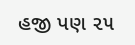હજી પણ ૨૫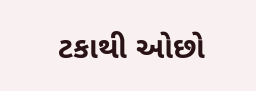ટકાથી ઓછો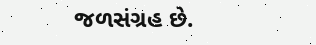જળસંગ્રહ છે.